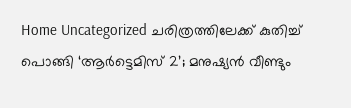Home Uncategorized ചരിത്രത്തിലേക്ക് കുതിച്ച് പൊങ്ങി ‘ആർട്ടെമിസ് 2’; മനുഷ്യൻ വീണ്ടും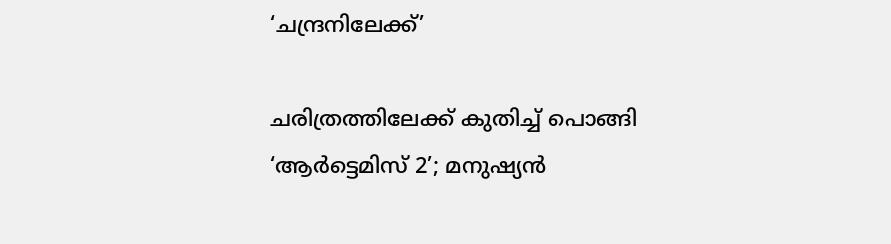‘ചന്ദ്രനിലേക്ക്’

ചരിത്രത്തിലേക്ക് കുതിച്ച് പൊങ്ങി ‘ആർട്ടെമിസ് 2’; മനുഷ്യൻ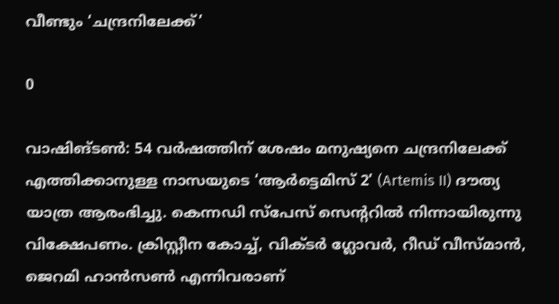വീണ്ടും ‘ചന്ദ്രനിലേക്ക്’

0

വാഷിങ്ടണ്‍: 54 വർഷത്തിന് ശേഷം മനുഷ്യനെ ചന്ദ്രനിലേക്ക് എത്തിക്കാനുള്ള നാസയുടെ ‘ആർട്ടെമിസ് 2’ (Artemis II) ദൗത്യ യാത്ര ആരംഭിച്ചു. കെന്നഡി സ്പേസ് സെന്ററിൽ നിന്നായിരുന്നു വിക്ഷേപണം. ക്രിസ്റ്റീന കോച്ച്, വിക്ടർ ഗ്ലോവർ, റീഡ് വീസ്മാൻ, ജെറമി ഹാൻസൺ എന്നിവരാണ്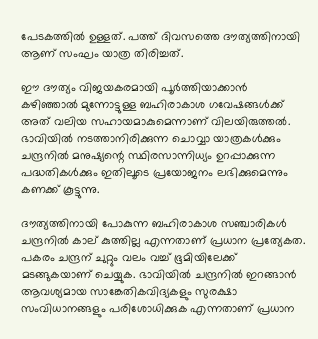പേടകത്തിൽ ഉള്ളത്. പത്ത് ദിവസത്തെ ദൗത്യത്തിനായി ആണ് സംഘം യാത്ര തിരിച്ചത്.

ഈ ദൗത്യം വിജയകരമായി പൂർത്തിയാക്കാൻ കഴിഞ്ഞാൽ മുന്നോട്ടുള്ള ബഹിരാകാശ ഗവേഷങ്ങൾക്ക് അത് വലിയ സഹായമാകുമെന്നാണ് വിലയിരുത്തൽ. ഭാവിയിൽ നടത്താനിരിക്കുന്ന ചൊവ്വാ യാത്രകൾക്കും ചന്ദ്രനിൽ മനുഷ്യന്റെ സ്ഥിരസാന്നിധ്യം ഉറപ്പാക്കുന്ന പദ്ധതികൾക്കും ഇതിലൂടെ പ്രയോജനം ലഭിക്കുമെന്നും കണക്ക് കൂട്ടുന്നു.

ദൗത്യത്തിനായി പോകുന്ന ബഹിരാകാശ സഞ്ചാരികൾ ചന്ദ്രനിൽ കാല് കുത്തില്ല എന്നതാണ് പ്രധാന പ്രത്യേകത. പകരം ചന്ദ്രന് ചുറ്റും വലം വച്ച് ഭൂമിയിലേക്ക് മടങ്ങുകയാണ് ചെയ്യുക. ഭാവിയിൽ ചന്ദ്രനിൽ ഇറങ്ങാൻ ആവശ്യമായ സാങ്കേതികവിദ്യകളും സുരക്ഷാ സംവിധാനങ്ങളും പരിശോധിക്കുക എന്നതാണ് പ്രധാന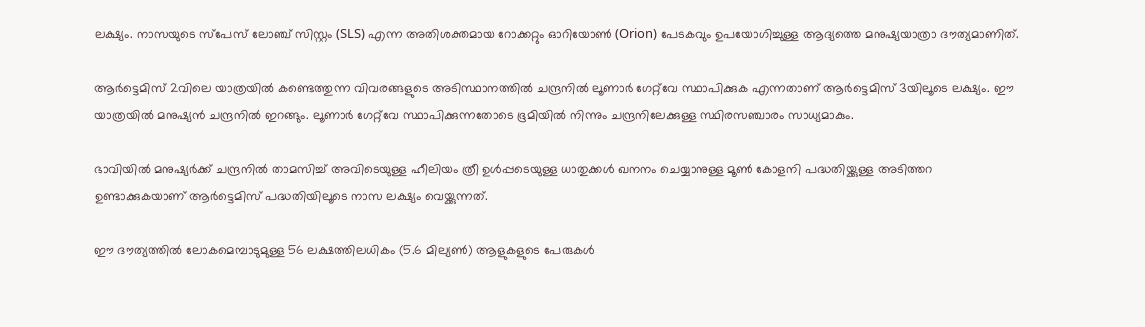ലക്ഷ്യം. നാസയുടെ സ്പേസ് ലോഞ്ച് സിസ്റ്റം (SLS) എന്ന അതിശക്തമായ റോക്കറ്റും ഓറിയോൺ (Orion) പേടകവും ഉപയോഗിച്ചുള്ള ആദ്യത്തെ മനുഷ്യയാത്രാ ദൗത്യമാണിത്.

ആർട്ടെമിസ് 2വിലെ യാത്രയിൽ കണ്ടെത്തുന്ന വിവരങ്ങളുടെ അടിസ്ഥാനത്തിൽ ചന്ദ്രനിൽ ലൂണാർ ഗേറ്റ്‌വേ സ്ഥാപിക്കുക എന്നതാണ് ആർട്ടെമിസ് 3യിലൂടെ ലക്ഷ്യം. ഈ യാത്രയിൽ മനുഷ്യൻ ചന്ദ്രനിൽ ഇറങ്ങും. ലൂണാർ ഗേറ്റ്‌വേ സ്ഥാപിക്കുന്നതോടെ ഭൂമിയിൽ നിന്നും ചന്ദ്രനിലേക്കുള്ള സ്ഥിരസഞ്ചാരം സാധ്യമാകും.

ഭാവിയിൽ മനുഷ്യർക്ക് ചന്ദ്രനിൽ താമസിച്ച് അവിടെയുള്ള ഹീലിയം ത്രീ ഉൾപ്പടെയുള്ള ധാതുക്കൾ ഖനനം ചെയ്യാനുള്ള മൂൺ കോളനി പദ്ധതിയ്ക്കുള്ള അടിത്തറ ഉണ്ടാക്കുകയാണ് ആർട്ടെമിസ് പദ്ധതിയിലൂടെ നാസ ലക്ഷ്യം വെയ്ക്കുന്നത്.

ഈ ദൗത്യത്തിൽ ലോകമെമ്പാടുമുള്ള 56 ലക്ഷത്തിലധികം (5.6 മില്യൺ) ആളുകളുടെ പേരുകൾ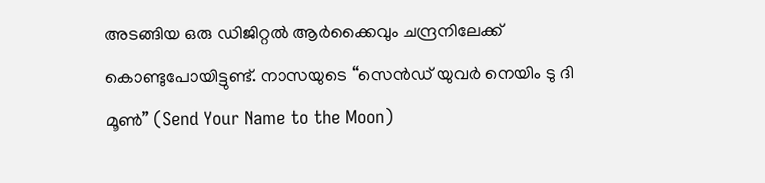അടങ്ങിയ ഒരു ഡിജിറ്റൽ ആർക്കൈവും ചന്ദ്രനിലേക്ക് കൊണ്ടുപോയിട്ടുണ്ട്. നാസയുടെ “സെൻഡ് യുവർ നെയിം ടു ദി മൂൺ” (Send Your Name to the Moon)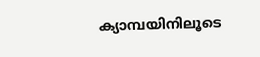ക്യാമ്പയിനിലൂടെ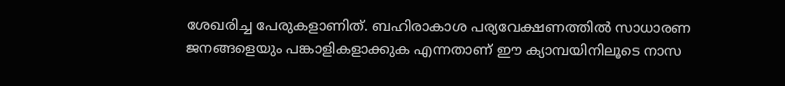ശേഖരിച്ച പേരുകളാണിത്. ബഹിരാകാശ പര്യവേക്ഷണത്തിൽ സാധാരണ ജനങ്ങളെയും പങ്കാളികളാക്കുക എന്നതാണ് ഈ ക്യാമ്പയിനിലൂടെ നാസ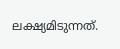ലക്ഷ്യമിടുന്നത്.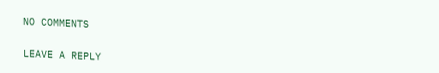NO COMMENTS

LEAVE A REPLY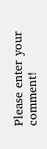Please enter your comment!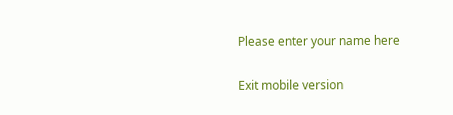Please enter your name here

Exit mobile version